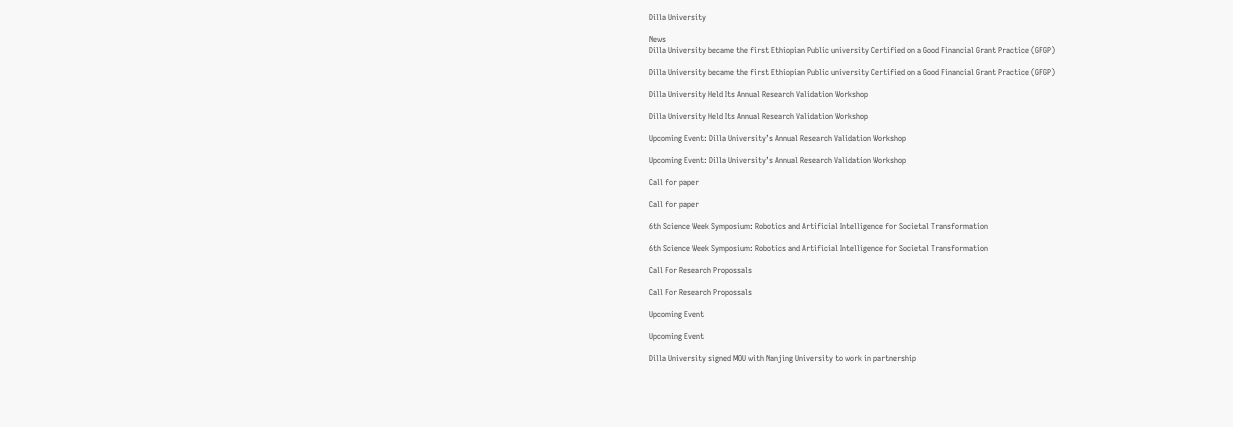Dilla University

News
Dilla University became the first Ethiopian Public university Certified on a Good Financial Grant Practice (GFGP)

Dilla University became the first Ethiopian Public university Certified on a Good Financial Grant Practice (GFGP)

Dilla University Held Its Annual Research Validation Workshop

Dilla University Held Its Annual Research Validation Workshop

Upcoming Event: Dilla University’s Annual Research Validation Workshop

Upcoming Event: Dilla University’s Annual Research Validation Workshop

Call for paper

Call for paper

6th Science Week Symposium: Robotics and Artificial Intelligence for Societal Transformation

6th Science Week Symposium: Robotics and Artificial Intelligence for Societal Transformation

Call For Research Propossals

Call For Research Propossals

Upcoming Event

Upcoming Event

Dilla University signed MOU with Nanjing University to work in partnership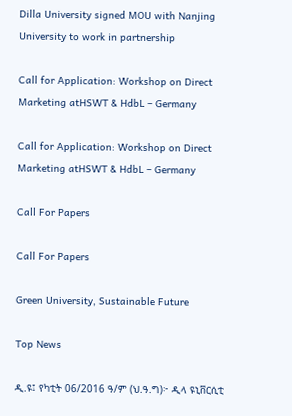Dilla University signed MOU with Nanjing University to work in partnership

Call for Application: Workshop on Direct Marketing atHSWT & HdbL – Germany

Call for Application: Workshop on Direct Marketing atHSWT & HdbL – Germany

Call For Papers

Call For Papers

Green University, Sustainable Future

Top News

ዲ.ዩ፤ የካቲት 06/2016 ዓ/ም (ህ.ዓ.ግ)፦ ዲላ ዩኒቨርሲቲ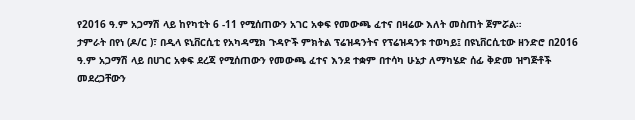የ2016 ዓ.ም አጋማሽ ላይ ከየካቲት 6 -11 የሚሰጠውን አገር አቀፍ የመውጫ ፈተና በዛሬው እለት መስጠት ጀምሯል።
ታምራት በየነ (ዶ/ር )፣ በዲላ ዩኒቨርሲቲ የአካዳሚክ ጉዳዮች ምክትል ፕሬዝዳንትና የፕሬዝዳንቱ ተወካይ፤ በዩኒቨርሲቲው ዘንድሮ በ2016 ዓ.ም አጋማሽ ላይ በሀገር አቀፍ ደረጃ የሚሰጠውን የመውጫ ፈተና እንደ ተቋም በተሳካ ሁኔታ ለማካሄድ ሰፊ ቅድመ ዝግጅቶች መደረጋቸውን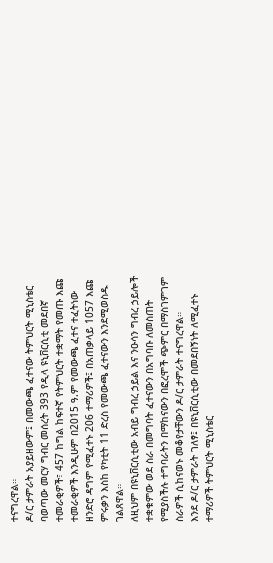ተናግረዋል።
ዶ/ር ታምራት አያይዘውም፤ በመውጫ ፈተናው ትምህርት ሚኒስቴር ባወጣው መርሃ ግብር መሰረት 393 የዲላ ዩኒቨርሲቲ መደበኛ ተመራቂዎች፣ 457 ከግል ከፍተኛ የትምህርት ተቋማት የመጡ እጩ ተመራቂዎች እንዲሁም በ2015 ዓ.ም የመውጫ ፈተና ተፈትነው ዘንድሮ ዳግም የሚፈተኑ 206 ተማሪዎች፤ በአጠቃላይ 1057 እጩ ምሩቃን እስከ የካቲት 11 ድረስ የመውጫ ፈተናውን እንደሚወስዱ ገልጸዋል።
ለዚህም በዩኒቨርሲቲው አብይ ግብረ ኃይል እና ንዑሳን ግብረ ኃይሎች ተቋቁምው ወደ ስራ በመግባት ፈተናውን በአግባቡ ለመስጠት የሚያስችሉ ተግባራትን በማከናውን በፎረሞች ጭምር በማስገምገም ስራዎች ሲከናወኑ መቆየታቸውን ዶ/ር ታምራት ተናግረዋል።
እንደ ዶ/ር ታምራት ገለፃ፤ በዩኒቨርሲቲው በመደበኝነት ለሚፈተኑ ተማሪዎች ትምህርት ሚኒስቴር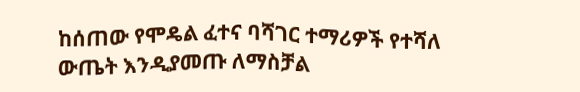ከሰጠው የሞዴል ፈተና ባሻገር ተማሪዎች የተሻለ ውጤት እንዲያመጡ ለማስቻል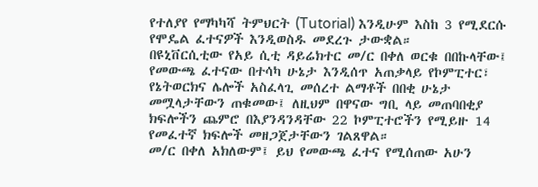የተለያየ የማካካሻ ትምህርት (Tutorial) እንዲሁም እስከ 3 የሚደርሱ የሞዴል ፈተናዎች እንዲወስዱ መደረጉ ታውቋል።
በዩኒቨርሲቲው የአይ ሲቲ ዳይሬክተር መ/ር በቀለ ወርቁ በበኩላቸው፤ የመውጫ ፈተናው በተሳካ ሁኔታ እንዲሰጥ አጠቃላይ የኮምፒተር፣ የኔትወርክና ሌሎች አስፈላጊ መሰረተ ልማቶች በበቂ ሁኔታ መሟላታቸውን ጠቁመው፤ ለዚህም በዋናው ግቢ ላይ መጠባበቂያ ክፍሎችን ጨምሮ በእያንዳንዳቸው 22 ኮምፒተሮችን የሚይዙ 14 የመፈተኛ ክፍሎች መዘጋጀታቸውን ገልጸዋል።
መ/ር በቀለ አክለውም፤ ይህ የመውጫ ፈተና የሚሰጠው አሁን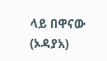ላይ በዋናው (ኦዳያአ)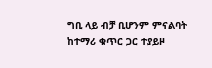ግቢ ላይ ብቻ ቢሆንም ምናልባት ከተማሪ ቁጥር ጋር ተያይዞ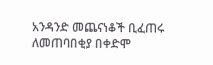አንዳንድ መጨናነቆች ቢፈጠሩ ለመጠባበቂያ በቀድሞ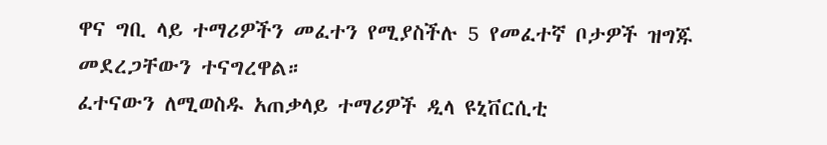ዋና ግቢ ላይ ተማሪዎችን መፈተን የሚያስችሉ 5 የመፈተኛ ቦታዎች ዝግጁ መደረጋቸውን ተናግረዋል።
ፈተናውን ለሚወስዱ አጠቃላይ ተማሪዎች ዲላ ዩኒቨርሲቲ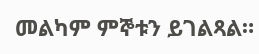መልካም ምኞቱን ይገልጻል።